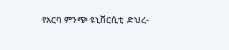የአርባ ምንጭ ዩኒቨርሲቲ  ድህረ-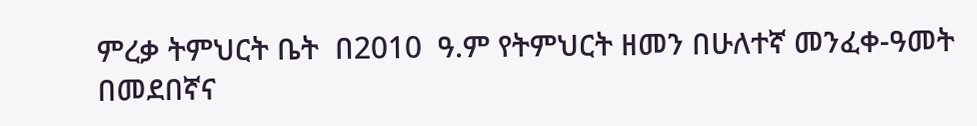ምረቃ ትምህርት ቤት  በ2010  ዓ.ም የትምህርት ዘመን በሁለተኛ መንፈቀ-ዓመት  በመደበኛና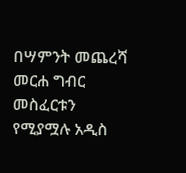በሣምንት መጨረሻ መርሐ ግብር መስፈርቱን የሚያሟሉ አዲስ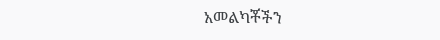አመልካቾችን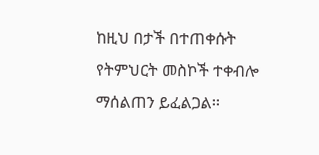ከዚህ በታች በተጠቀሱት የትምህርት መስኮች ተቀብሎ ማሰልጠን ይፈልጋል፡፡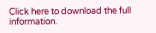Click here to download the full information.